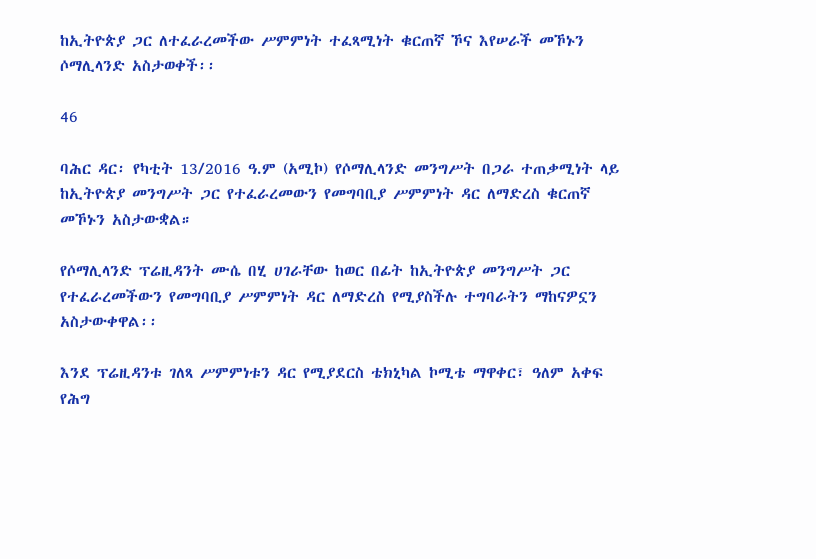ከኢትዮጵያ ጋር ለተፈራረመችው ሥምምነት ተፈጻሚነት ቁርጠኛ ኾና እየሠራች መኾኑን ሶማሊላንድ አስታወቀች፡፡

46

ባሕር ዳር፡ የካቲት 13/2016 ዓ.ም (አሚኮ) የሶማሊላንድ መንግሥት በጋራ ተጠቃሚነት ላይ ከኢትዮጵያ መንግሥት ጋር የተፈራረመውን የመግባቢያ ሥምምነት ዳር ለማድረስ ቁርጠኛ መኾኑን አስታውቋል።

የሶማሊላንድ ፕሬዚዳንት ሙሴ በሂ ሀገራቸው ከወር በፊት ከኢትዮጵያ መንግሥት ጋር የተፈራረመችውን የመግባቢያ ሥምምነት ዳር ለማድረስ የሚያስችሉ ተግባራትን ማከናዎኗን አስታውቀዋል፡፡

እንደ ፕሬዚዳንቱ ገለጻ ሥምምነቱን ዳር የሚያደርስ ቴክኒካል ኮሚቴ ማዋቀር፣ ዓለም አቀፍ የሕግ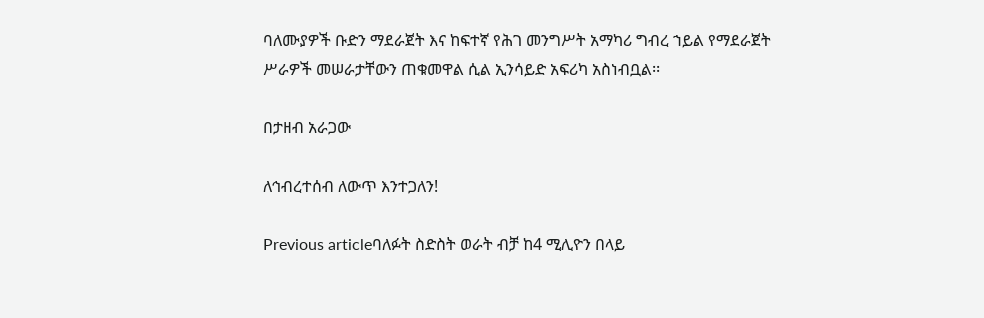ባለሙያዎች ቡድን ማደራጀት እና ከፍተኛ የሕገ መንግሥት አማካሪ ግብረ ኀይል የማደራጀት ሥራዎች መሠራታቸውን ጠቁመዋል ሲል ኢንሳይድ አፍሪካ አስነብቧል፡፡

በታዘብ አራጋው

ለኅብረተሰብ ለውጥ እንተጋለን!

Previous articleባለፉት ስድስት ወራት ብቻ ከ4 ሚሊዮን በላይ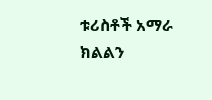ቱሪስቶች አማራ ክልልን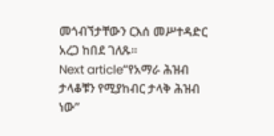መጎብኘታቸውን ርእሰ መሥተዳድር አረጋ ከበደ ገለጹ።
Next article“የአማራ ሕዝብ ታላቆቹን የሚያከብር ታላቅ ሕዝብ ነው”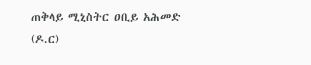ጠቅላይ ሚኒስትር ዐቢይ አሕመድ (ዶ.ር)